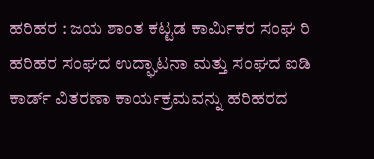ಹರಿಹರ : ಜಯ ಶಾಂತ ಕಟ್ಟಡ ಕಾರ್ಮಿಕರ ಸಂಘ ರಿ ಹರಿಹರ ಸಂಘದ ಉದ್ಘಾಟನಾ ಮತ್ತು ಸಂಘದ ಐಡಿ ಕಾರ್ಡ್ ವಿತರಣಾ ಕಾರ್ಯಕ್ರಮವನ್ನು ಹರಿಹರದ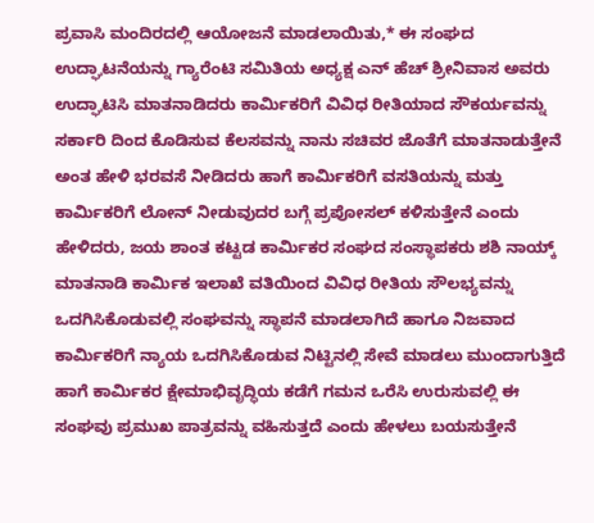ಪ್ರವಾಸಿ ಮಂದಿರದಲ್ಲಿ ಆಯೋಜನೆ ಮಾಡಲಾಯಿತು,* ಈ ಸಂಘದ ಉದ್ಘಾಟನೆಯನ್ನು ಗ್ಯಾರೆಂಟಿ ಸಮಿತಿಯ ಅಧ್ಯಕ್ಷ ಎನ್ ಹೆಚ್ ಶ್ರೀನಿವಾಸ ಅವರು ಉದ್ಘಾಟಿಸಿ ಮಾತನಾಡಿದರು ಕಾರ್ಮಿಕರಿಗೆ ವಿವಿಧ ರೀತಿಯಾದ ಸೌಕರ್ಯವನ್ನು ಸರ್ಕಾರಿ ದಿಂದ ಕೊಡಿಸುವ ಕೆಲಸವನ್ನು ನಾನು ಸಚಿವರ ಜೊತೆಗೆ ಮಾತನಾಡುತ್ತೇನೆ ಅಂತ ಹೇಳಿ ಭರವಸೆ ನೀಡಿದರು ಹಾಗೆ ಕಾರ್ಮಿಕರಿಗೆ ವಸತಿಯನ್ನು ಮತ್ತು ಕಾರ್ಮಿಕರಿಗೆ ಲೋನ್ ನೀಡುವುದರ ಬಗ್ಗೆ ಪ್ರಪೋಸಲ್ ಕಳಿಸುತ್ತೇನೆ ಎಂದು ಹೇಳಿದರು, ಜಯ ಶಾಂತ ಕಟ್ಟಡ ಕಾರ್ಮಿಕರ ಸಂಘದ ಸಂಸ್ಥಾಪಕರು ಶಶಿ ನಾಯ್ಕ್ ಮಾತನಾಡಿ ಕಾರ್ಮಿಕ ಇಲಾಖೆ ವತಿಯಿಂದ ವಿವಿಧ ರೀತಿಯ ಸೌಲಭ್ಯವನ್ನು ಒದಗಿಸಿಕೊಡುವಲ್ಲಿ ಸಂಘವನ್ನು ಸ್ಥಾಪನೆ ಮಾಡಲಾಗಿದೆ ಹಾಗೂ ನಿಜವಾದ ಕಾರ್ಮಿಕರಿಗೆ ನ್ಯಾಯ ಒದಗಿಸಿಕೊಡುವ ನಿಟ್ಟಿನಲ್ಲಿ ಸೇವೆ ಮಾಡಲು ಮುಂದಾಗುತ್ತಿದೆ ಹಾಗೆ ಕಾರ್ಮಿಕರ ಕ್ಷೇಮಾಭಿವೃದ್ಧಿಯ ಕಡೆಗೆ ಗಮನ ಒರೆಸಿ ಉರುಸುವಲ್ಲಿ ಈ ಸಂಘವು ಪ್ರಮುಖ ಪಾತ್ರವನ್ನು ವಹಿಸುತ್ತದೆ ಎಂದು ಹೇಳಲು ಬಯಸುತ್ತೇನೆ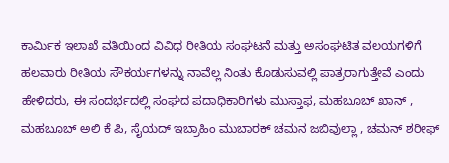ಕಾರ್ಮಿಕ ಇಲಾಖೆ ವತಿಯಿಂದ ವಿವಿಧ ರೀತಿಯ ಸಂಘಟನೆ ಮತ್ತು ಅಸಂಘಟಿತ ವಲಯಗಳಿಗೆ ಹಲವಾರು ರೀತಿಯ ಸೌಕರ್ಯಗಳನ್ನು ನಾವೆಲ್ಲ ನಿಂತು ಕೊಡುಸುವಲ್ಲಿ ಪಾತ್ರರಾಗುತ್ತೇವೆ ಎಂದು ಹೇಳಿದರು, ಈ ಸಂದರ್ಭದಲ್ಲಿ ಸಂಘದ ಪದಾಧಿಕಾರಿಗಳು ಮುಸ್ತಾಫ, ಮಹಬೂಬ್ ಖಾನ್ , ಮಹಬೂಬ್ ಅಲಿ ಕೆ ಪಿ, ಸೈಯದ್ ಇಬ್ರಾಹಿಂ ಮುಬಾರಕ್ ಚಮನ ಜಬಿವುಲ್ಲಾ , ಚಮನ್ ಶರೀಫ್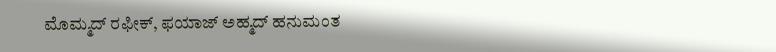ಮೊಮ್ಮದ್ ರಫೀಕ್, ಫಯಾಜ್ ಅಹ್ಮದ್ ಹನುಮಂತ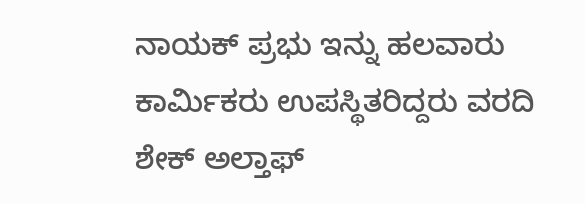ನಾಯಕ್ ಪ್ರಭು ಇನ್ನು ಹಲವಾರು ಕಾರ್ಮಿಕರು ಉಪಸ್ಥಿತರಿದ್ದರು ವರದಿ ಶೇಕ್ ಅಲ್ತಾಫ್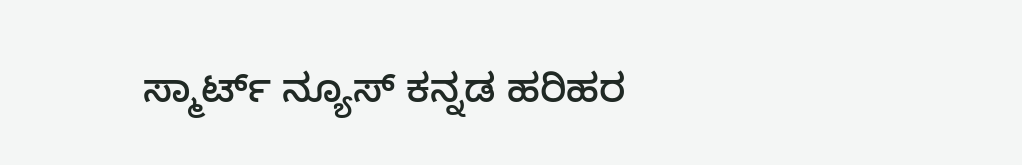ಸ್ಮಾರ್ಟ್ ನ್ಯೂಸ್ ಕನ್ನಡ ಹರಿಹರ